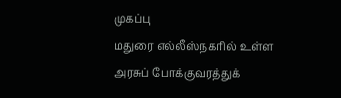முகப்பு
மதுரை எல்லீஸ்நகரில் உள்ள அரசுப் போக்குவரத்துக்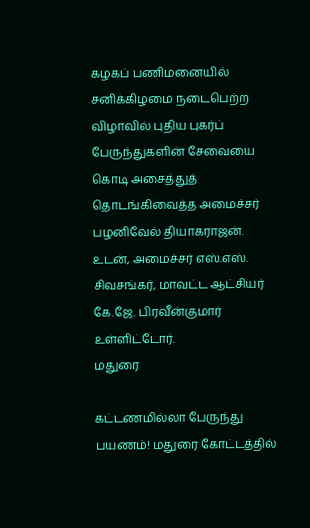கழகப் பணிமனையில் சனிக்கிழமை நடைபெற்ற விழாவில் புதிய புகர்ப் பேருந்துகளின் சேவையை கொடி அசைத்துத் தொடங்கிவைத்த அமைச்சர் பழனிவேல் தியாகராஜன். உடன், அமைச்சர் எஸ்.எஸ். சிவசங்கர், மாவட்ட ஆட்சியர் கே.ஜே. பிரவீன்குமார் உள்ளிட்டோர்.
மதுரை

கட்டணமில்லா பேருந்து பயணம்! மதுரை கோட்டத்தில்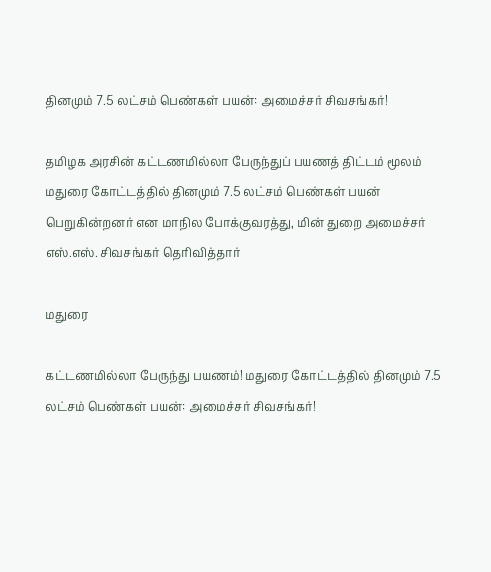தினமும் 7.5 லட்சம் பெண்கள் பயன்: அமைச்சர் சிவசங்கர்!

தமிழக அரசின் கட்டணமில்லா பேருந்துப் பயணத் திட்டம் மூலம் மதுரை கோட்டத்தில் தினமும் 7.5 லட்சம் பெண்கள் பயன் பெறுகின்றனர் என மாநில போக்குவரத்து, மின் துறை அமைச்சர் எஸ்.எஸ். சிவசங்கர் தெரிவித்தார்

மதுரை

கட்டணமில்லா பேருந்து பயணம்! மதுரை கோட்டத்தில் தினமும் 7.5 லட்சம் பெண்கள் பயன்: அமைச்சர் சிவசங்கர்!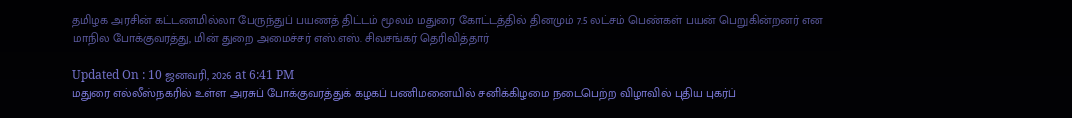தமிழக அரசின் கட்டணமில்லா பேருந்துப் பயணத் திட்டம் மூலம் மதுரை கோட்டத்தில் தினமும் 7.5 லட்சம் பெண்கள் பயன் பெறுகின்றனர் என மாநில போக்குவரத்து, மின் துறை அமைச்சர் எஸ்.எஸ். சிவசங்கர் தெரிவித்தார்

Updated On : 10 ஜனவரி, 2026 at 6:41 PM
மதுரை எல்லீஸ்நகரில் உள்ள அரசுப் போக்குவரத்துக் கழகப் பணிமனையில் சனிக்கிழமை நடைபெற்ற விழாவில் புதிய புகர்ப்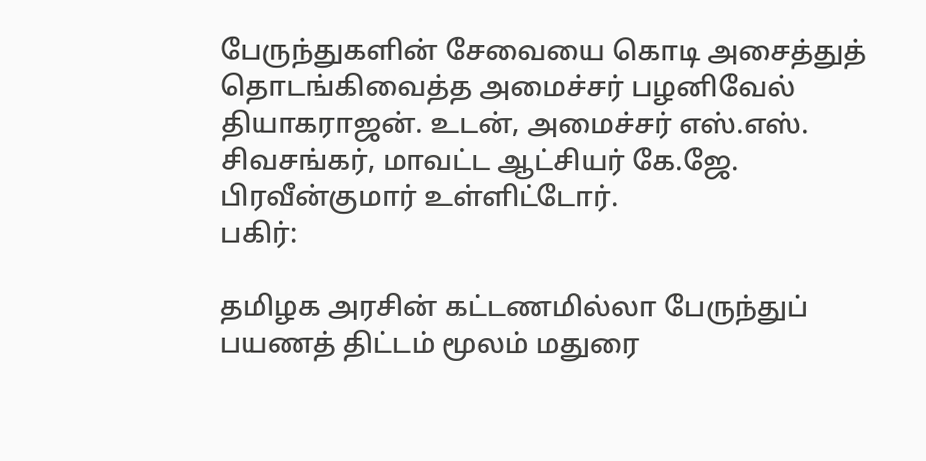பேருந்துகளின் சேவையை கொடி அசைத்துத் தொடங்கிவைத்த அமைச்சர் பழனிவேல் தியாகராஜன். உடன், அமைச்சர் எஸ்.எஸ். சிவசங்கர், மாவட்ட ஆட்சியர் கே.ஜே. பிரவீன்குமார் உள்ளிட்டோர்.
பகிர்:

தமிழக அரசின் கட்டணமில்லா பேருந்துப் பயணத் திட்டம் மூலம் மதுரை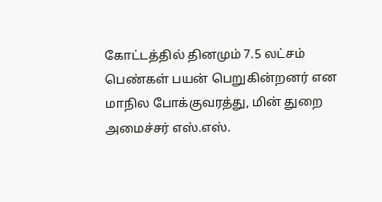கோட்டத்தில் தினமும் 7.5 லட்சம் பெண்கள் பயன் பெறுகின்றனர் என மாநில போக்குவரத்து, மின் துறை அமைச்சர் எஸ்.எஸ்.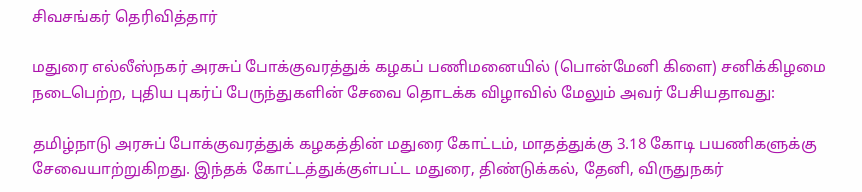சிவசங்கர் தெரிவித்தார்

மதுரை எல்லீஸ்நகர் அரசுப் போக்குவரத்துக் கழகப் பணிமனையில் (பொன்மேனி கிளை) சனிக்கிழமை நடைபெற்ற, புதிய புகர்ப் பேருந்துகளின் சேவை தொடக்க விழாவில் மேலும் அவர் பேசியதாவது:

தமிழ்நாடு அரசுப் போக்குவரத்துக் கழகத்தின் மதுரை கோட்டம், மாதத்துக்கு 3.18 கோடி பயணிகளுக்கு சேவையாற்றுகிறது. இந்தக் கோட்டத்துக்குள்பட்ட மதுரை, திண்டுக்கல், தேனி, விருதுநகர்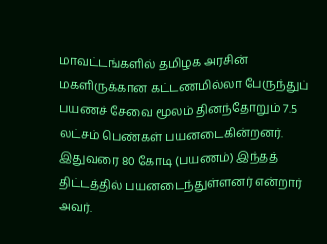மாவட்டங்களில் தமிழக அரசின் மகளிருக்கான கட்டணமில்லா பேருந்துப் பயணச் சேவை மூலம் தினந்தோறும் 7.5 லட்சம் பெண்கள் பயனடைகின்றனர். இதுவரை 80 கோடி (பயணம்) இந்தத் திட்டத்தில் பயனடைந்துள்ளனர் என்றார் அவர்.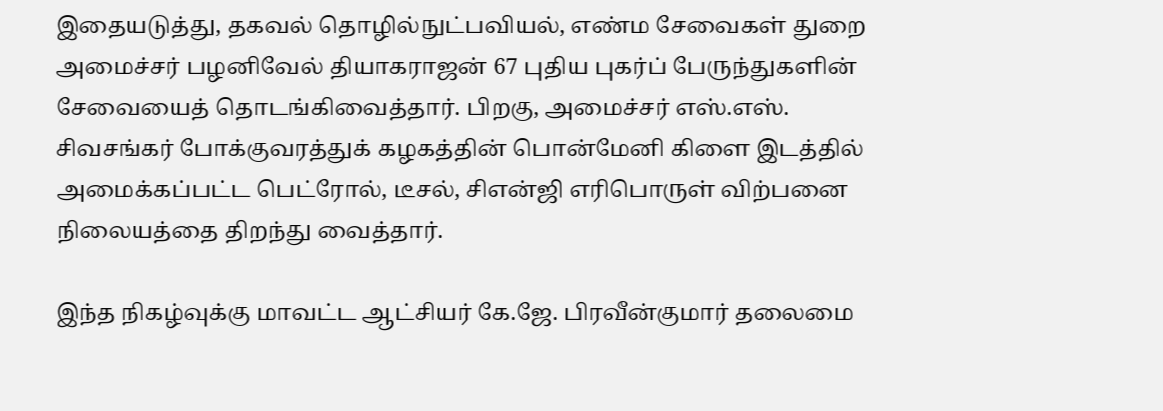இதையடுத்து, தகவல் தொழில்நுட்பவியல், எண்ம சேவைகள் துறை அமைச்சர் பழனிவேல் தியாகராஜன் 67 புதிய புகர்ப் பேருந்துகளின் சேவையைத் தொடங்கிவைத்தார். பிறகு, அமைச்சர் எஸ்.எஸ். சிவசங்கர் போக்குவரத்துக் கழகத்தின் பொன்மேனி கிளை இடத்தில் அமைக்கப்பட்ட பெட்ரோல், டீசல், சிஎன்ஜி எரிபொருள் விற்பனை நிலையத்தை திறந்து வைத்தார்.

இந்த நிகழ்வுக்கு மாவட்ட ஆட்சியர் கே.ஜே. பிரவீன்குமார் தலைமை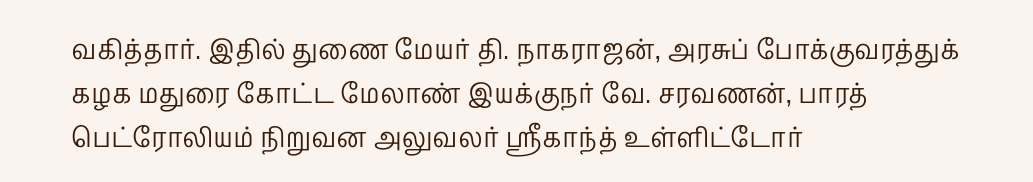வகித்தார். இதில் துணை மேயர் தி. நாகராஜன், அரசுப் போக்குவரத்துக் கழக மதுரை கோட்ட மேலாண் இயக்குநர் வே. சரவணன், பாரத் பெட்ரோலியம் நிறுவன அலுவலர் ஸ்ரீகாந்த் உள்ளிட்டோர்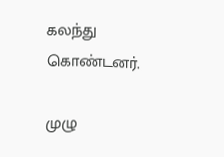கலந்து கொண்டனர்.

முழு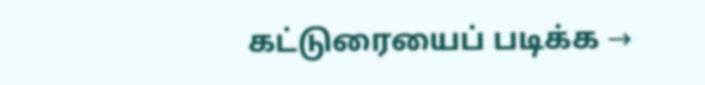கட்டுரையைப் படிக்க →